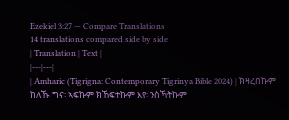Ezekiel 3:27 — Compare Translations
14 translations compared side by side
| Translation | Text |
|---|---|
| Amharic (Tigrigna: Contemporary Tigrinya Bible 2024) | ክዛረበኩም ከለኹ ግና፡ ኣፍኩም ክኸፍተኩም እየ፡ ንስኻትኩም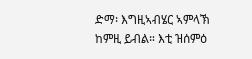ድማ፡ እግዚኣብሄር ኣምላኽ ከምዚ ይብል። እቲ ዝሰምዕ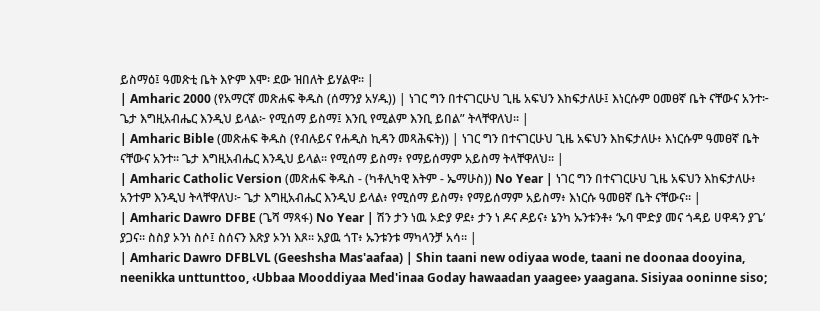ይስማዕ፤ ዓመጽቲ ቤት እዮም እሞ፡ ደው ዝበለት ይሃልዋ። |
| Amharic 2000 (የአማርኛ መጽሐፍ ቅዱስ (ሰማንያ አሃዱ)) | ነገር ግን በተናገርሁህ ጊዜ አፍህን እከፍታለሁ፤ እነርሱም ዐመፀኛ ቤት ናቸውና አንተ፦ ጌታ እግዚአብሔር እንዲህ ይላል፦ የሚሰማ ይስማ፤ እንቢ የሚልም እንቢ ይበል” ትላቸዋለህ። |
| Amharic Bible (መጽሐፍ ቅዱስ (የብሉይና የሐዲስ ኪዳን መጻሕፍት)) | ነገር ግን በተናገርሁህ ጊዜ አፍህን እከፍታለሁ፥ እነርሱም ዓመፀኛ ቤት ናቸውና አንተ። ጌታ እግዚአብሔር እንዲህ ይላል። የሚሰማ ይስማ፥ የማይሰማም አይስማ ትላቸዋለህ። |
| Amharic Catholic Version (መጽሐፍ ቅዱስ - (ካቶሊካዊ እትም - ኤማሁስ)) No Year | ነገር ግን በተናገርሁህ ጊዜ አፍህን እከፍታለሁ፥ አንተም እንዲህ ትላቸዋለህ፦ ጌታ እግዚአብሔር እንዲህ ይላል፥ የሚሰማ ይስማ፥ የማይሰማም አይስማ፥ እነርሱ ዓመፀኛ ቤት ናቸውና። |
| Amharic Dawro DFBE (ጌሻ ማጻፋ) No Year | ሽን ታን ነዉ ኦድያ ዎደ፥ ታን ነ ዶና ዶይና፥ ኔንካ ኡንቱንቶ፥ ‘ኡባ ሞድያ መና ጎዳይ ሀዋዳን ያጌ’ ያጋና። ስስያ ኦንነ ስሶ፤ ስሰናን እጽያ ኦንነ እጾ። አያዉ ጎፐ፥ ኡንቱንቱ ማካላንቻ አሳ። |
| Amharic Dawro DFBLVL (Geeshsha Mas'aafaa) | Shin taani new odiyaa wode, taani ne doonaa dooyina, neenikka unttunttoo, ‹Ubbaa Mooddiyaa Med'inaa Goday hawaadan yaagee› yaagana. Sisiyaa ooninne siso;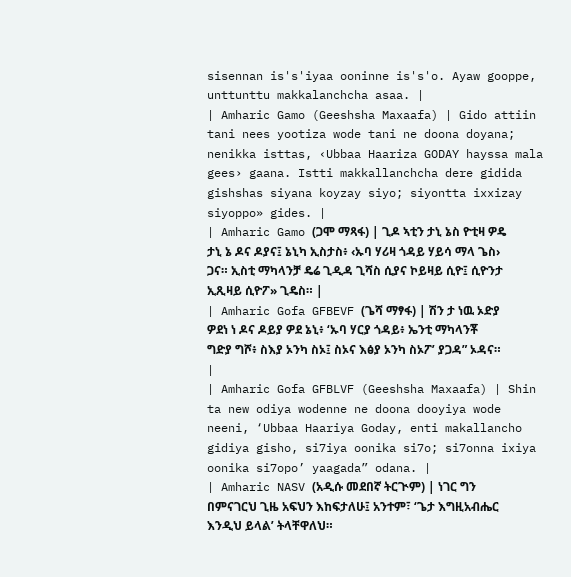sisennan is's'iyaa ooninne is's'o. Ayaw gooppe, unttunttu makkalanchcha asaa. |
| Amharic Gamo (Geeshsha Maxaafa) | Gido attiin tani nees yootiza wode tani ne doona doyana; nenikka isttas, ‹Ubbaa Haariza GODAY hayssa mala gees› gaana. Istti makkallanchcha dere gidida gishshas siyana koyzay siyo; siyontta ixxizay siyoppo» gides. |
| Amharic Gamo (ጋሞ ማጻፋ) | ጊዶ ኣቲን ታኒ ኔስ ዮቲዛ ዎዴ ታኒ ኔ ዶና ዶያና፤ ኔኒካ ኢስታስ፥ ‹ኡባ ሃሪዛ ጎዳይ ሃይሳ ማላ ጌስ› ጋና። ኢስቲ ማካላንቻ ዴሬ ጊዲዳ ጊሻስ ሲያና ኮይዛይ ሲዮ፤ ሲዮንታ ኢጺዛይ ሲዮፖ» ጊዴስ። |
| Amharic Gofa GFBEVF (ጌሻ ማፃፋ) | ሽን ታ ነዉ ኦድያ ዎደነ ነ ዶና ዶይያ ዎደ ኔኒ፥ ‘ኡባ ሃርያ ጎዳይ፥ ኤንቲ ማካላንቾ ግድያ ግሾ፥ ስእያ ኦንካ ስኦ፤ ስኦና እፅያ ኦንካ ስኦፖ’ ያጋዳ” ኦዳና። |
| Amharic Gofa GFBLVF (Geeshsha Maxaafa) | Shin ta new odiya wodenne ne doona dooyiya wode neeni, ‘Ubbaa Haariya Goday, enti makallancho gidiya gisho, si7iya oonika si7o; si7onna ixiya oonika si7opo’ yaagada” odana. |
| Amharic NASV (አዲሱ መደበኛ ትርጒም) | ነገር ግን በምናገርህ ጊዜ አፍህን እከፍታለሁ፤ አንተም፣ ‘ጌታ እግዚአብሔር እንዲህ ይላል’ ትላቸዋለህ።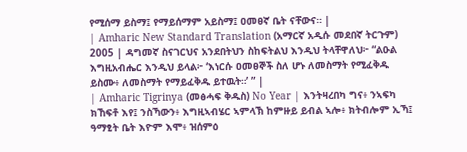የሚሰማ ይስማ፤ የማይሰማም አይስማ፤ ዐመፀኛ ቤት ናቸውና። |
| Amharic New Standard Translation (አማርኛ አዲሱ መደበኛ ትርጉም) 2005 | ዳግመኛ ስናገርህና አንደበትህን ስከፍትልህ እንዲህ ትላቸዋለህ፦ “ልዑል እግዚአብሔር እንዲህ ይላል፦ ‘እነርሱ ዐመፀኞች ስለ ሆኑ ለመስማት የሚፈቅዱ ይስሙ፥ ለመስማት የማይፈቅዱ ይተዉት።’ ” |
| Amharic Tigrinya (መፅሓፍ ቅዱስ) No Year | እንትዛረበካ ግና፥ ንኣፍካ ክኸፍቶ እየ፤ ንስኻውን፥ እግዚኣብሄር ኣምላኽ ከምዙይ ይብል ኣሎ፥ ክትብሎም ኢኻ፤ ዓማፂት ቤት እዮም እሞ፥ ዝሰምዕ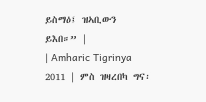ይስማዕ፤ ዝኣቢውን ይእበ።” |
| Amharic Tigrinya 2011 | ምስ ዝዛረበካ ግና፡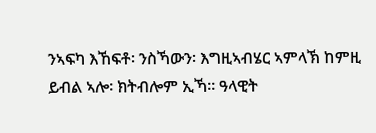ንኣፍካ እኸፍቶ፡ ንስኻውን፡ እግዚኣብሄር ኣምላኽ ከምዚ ይብል ኣሎ፡ ክትብሎም ኢኻ። ዓላዊት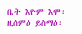ቤት እዮም እሞ፡ ዚሰምዕ ይስማዕ፡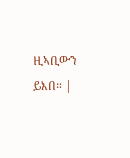ዚኣቢውን ይእበ። |